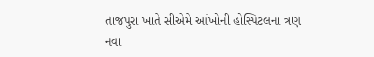તાજપુરા ખાતે સીએમે આંખોની હોસ્પિટલના ત્રણ નવા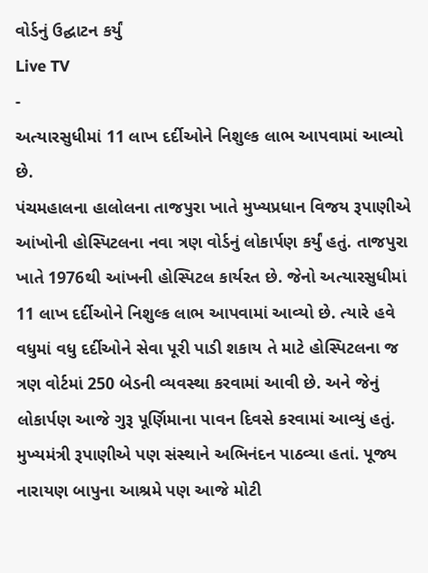વોર્ડનું ઉદ્ઘાટન કર્યું
Live TV
-
અત્યારસુધીમાં 11 લાખ દર્દીઓને નિશુલ્ક લાભ આપવામાં આવ્યો છે.
પંચમહાલના હાલોલના તાજપુરા ખાતે મુખ્યપ્રધાન વિજય રૂપાણીએ આંખોની હોસ્પિટલના નવા ત્રણ વોર્ડનું લોકાર્પણ કર્યું હતું. તાજપુરા ખાતે 1976થી આંખની હોસ્પિટલ કાર્યરત છે. જેનો અત્યારસુધીમાં 11 લાખ દર્દીઓને નિશુલ્ક લાભ આપવામાં આવ્યો છે. ત્યારે હવે વધુમાં વધુ દર્દીઓને સેવા પૂરી પાડી શકાય તે માટે હોસ્પિટલના જ ત્રણ વોર્ટમાં 250 બેડની વ્યવસ્થા કરવામાં આવી છે. અને જેનું લોકાર્પણ આજે ગુરૂ પૂર્ણિમાના પાવન દિવસે કરવામાં આવ્યું હતું. મુખ્યમંત્રી રૂપાણીએ પણ સંસ્થાને અભિનંદન પાઠવ્યા હતાં. પૂજ્ય નારાયણ બાપુના આશ્રમે પણ આજે મોટી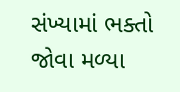સંખ્યામાં ભક્તો જોવા મળ્યા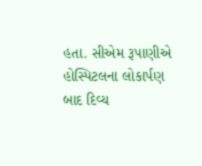હતા. સીએમ રૂપાણીએ હોસ્પિટલના લોકાર્પણ બાદ દિવ્ય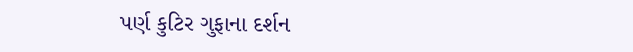પર્ણ કુટિર ગુફાના દર્શન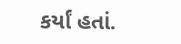કર્યાં હતાં.